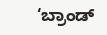‘ಬ್ರಾಂಡ್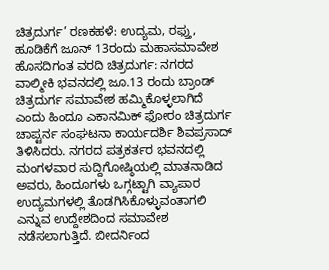ಚಿತ್ರದುರ್ಗ’ ರಣಕಹಳೆ: ಉದ್ಯಮ, ರಫ್ತು, ಹೂಡಿಕೆಗೆ ಜೂನ್ 13ರಂದು ಮಹಾಸಮಾವೇಶ
ಹೊಸದಿಗಂತ ವರದಿ ಚಿತ್ರದುರ್ಗ: ನಗರದ ವಾಲ್ಮೀಕಿ ಭವನದಲ್ಲಿ ಜೂ.13 ರಂದು ಬ್ರಾಂಡ್ ಚಿತ್ರದುರ್ಗ ಸಮಾವೇಶ ಹಮ್ಮಿಕೊಳ್ಳಲಾಗಿದೆ ಎಂದು ಹಿಂದೂ ಎಕಾನಮಿಕ್ ಫೋರಂ ಚಿತ್ರದುರ್ಗ ಚಾಪ್ಟರ್ನ ಸಂಘಟನಾ ಕಾರ್ಯದರ್ಶಿ ಶಿವಪ್ರಸಾದ್ ತಿಳಿಸಿದರು. ನಗರದ ಪತ್ರಕರ್ತರ ಭವನದಲ್ಲಿ ಮಂಗಳವಾರ ಸುದ್ದಿಗೋಷ್ಠಿಯಲ್ಲಿ ಮಾತನಾಡಿದ ಅವರು, ಹಿಂದೂಗಳು ಒಗ್ಗಟ್ಟಾಗಿ ವ್ಯಾಪಾರ ಉದ್ಯಮಗಳಲ್ಲಿ ತೊಡಗಿಸಿಕೊಳ್ಳುವಂತಾಗಲಿ ಎನ್ನುವ ಉದ್ದೇಶದಿಂದ ಸಮಾವೇಶ ನಡೆಸಲಾಗುತ್ತಿದೆ. ಬೀದರ್ನಿಂದ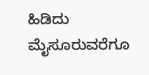ಹಿಡಿದು ಮೈಸೂರುವರೆಗೂ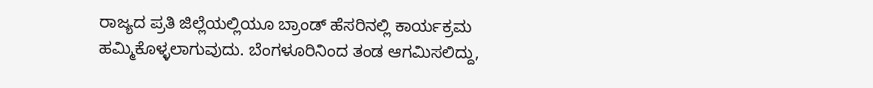ರಾಜ್ಯದ ಪ್ರತಿ ಜಿಲ್ಲೆಯಲ್ಲಿಯೂ ಬ್ರಾಂಡ್ ಹೆಸರಿನಲ್ಲಿ ಕಾರ್ಯಕ್ರಮ ಹಮ್ಮಿಕೊಳ್ಳಲಾಗುವುದು. ಬೆಂಗಳೂರಿನಿಂದ ತಂಡ ಆಗಮಿಸಲಿದ್ದು,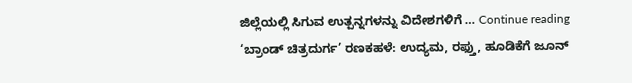ಜಿಲ್ಲೆಯಲ್ಲಿ ಸಿಗುವ ಉತ್ಪನ್ನಗಳನ್ನು ವಿದೇಶಗಳಿಗೆ … Continue reading ‘ಬ್ರಾಂಡ್ ಚಿತ್ರದುರ್ಗ’ ರಣಕಹಳೆ: ಉದ್ಯಮ, ರಫ್ತು, ಹೂಡಿಕೆಗೆ ಜೂನ್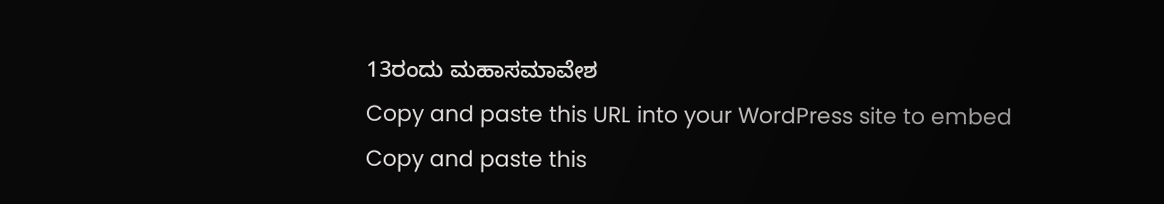13ರಂದು ಮಹಾಸಮಾವೇಶ
Copy and paste this URL into your WordPress site to embed
Copy and paste this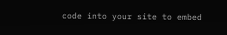code into your site to embed